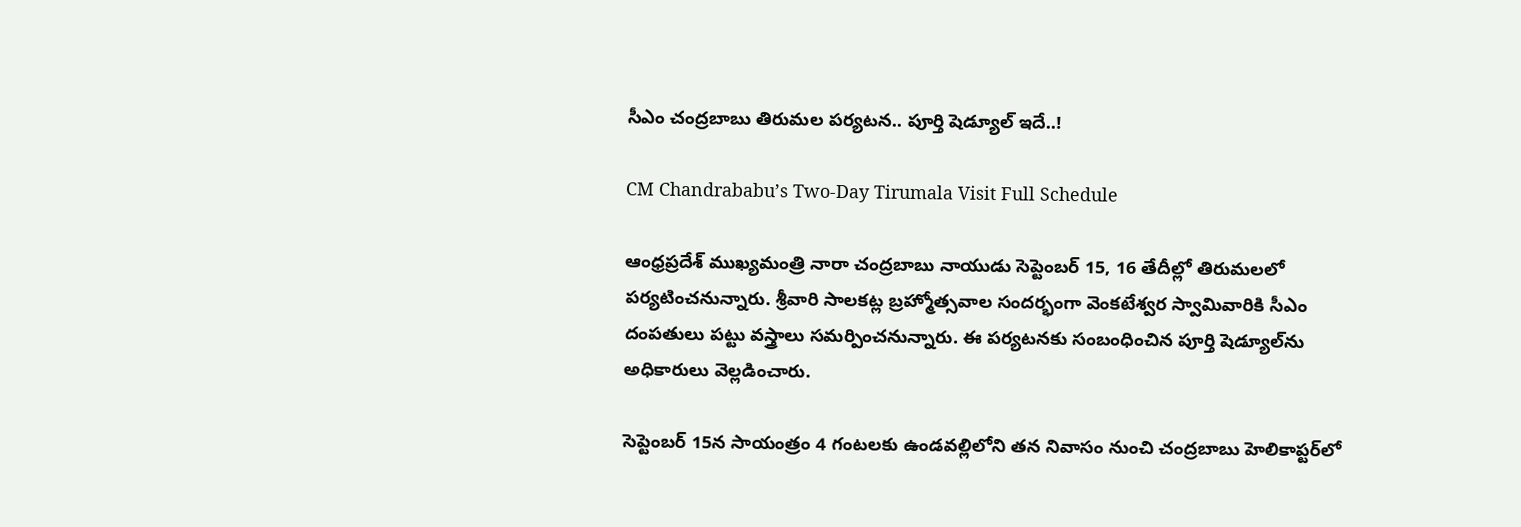సీఎం చంద్రబాబు తిరుమల పర్యటన.. పూర్తి షెడ్యూల్ ఇదే..!

CM Chandrababu’s Two-Day Tirumala Visit Full Schedule

ఆంధ్రప్రదేశ్ ముఖ్యమంత్రి నారా చంద్రబాబు నాయుడు సెప్టెంబర్ 15, 16 తేదీల్లో తిరుమలలో పర్యటించనున్నారు. శ్రీవారి సాలకట్ల బ్రహ్మోత్సవాల సందర్భంగా వెంకటేశ్వర స్వామివారికి సీఎం దంపతులు పట్టు వస్త్రాలు సమర్పించనున్నారు. ఈ పర్యటనకు సంబంధించిన పూర్తి షెడ్యూల్‌ను అధికారులు వెల్లడించారు.

సెప్టెంబర్ 15న సాయంత్రం 4 గంటలకు ఉండవల్లిలోని తన నివాసం నుంచి చంద్రబాబు హెలికాప్టర్‌లో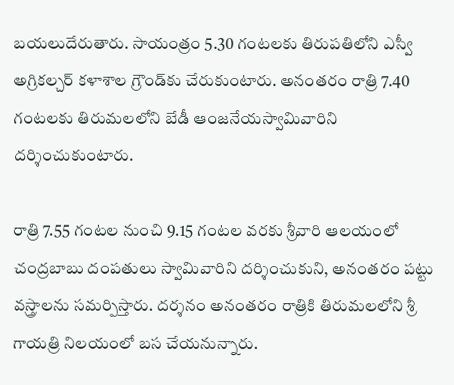బయలుదేరుతారు. సాయంత్రం 5.30 గంటలకు తిరుపతిలోని ఎస్వీ అగ్రికల్చర్ కళాశాల గ్రౌండ్‌కు చేరుకుంటారు. అనంతరం రాత్రి 7.40 గంటలకు తిరుమలలోని బేడీ ఆంజనేయస్వామివారిని దర్శించుకుంటారు.

రాత్రి 7.55 గంటల నుంచి 9.15 గంటల వరకు శ్రీవారి ఆలయంలో చంద్రబాబు దంపతులు స్వామివారిని దర్శించుకుని, అనంతరం పట్టు వస్త్రాలను సమర్పిస్తారు. దర్శనం అనంతరం రాత్రికి తిరుమలలోని శ్రీ గాయత్రి నిలయంలో బస చేయనున్నారు.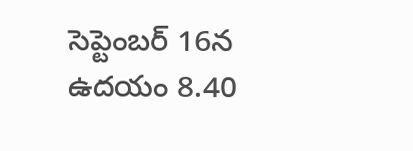సెప్టెంబర్ 16న ఉదయం 8.40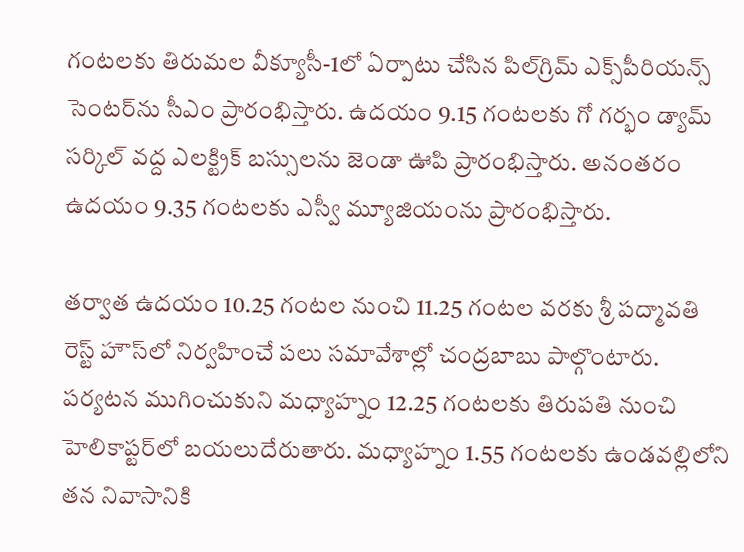గంటలకు తిరుమల వీక్యూసీ-1లో ఏర్పాటు చేసిన పిల్‌గ్రిమ్ ఎక్స్‌పీరియన్స్ సెంటర్‌ను సీఎం ప్రారంభిస్తారు. ఉదయం 9.15 గంటలకు గో గర్భం డ్యామ్ సర్కిల్ వద్ద ఎలక్ట్రిక్ బస్సులను జెండా ఊపి ప్రారంభిస్తారు. అనంతరం ఉదయం 9.35 గంటలకు ఎస్వీ మ్యూజియంను ప్రారంభిస్తారు.

తర్వాత ఉదయం 10.25 గంటల నుంచి 11.25 గంటల వరకు శ్రీ పద్మావతి రెస్ట్ హౌస్‌లో నిర్వహించే పలు సమావేశాల్లో చంద్రబాబు పాల్గొంటారు. పర్యటన ముగించుకుని మధ్యాహ్నం 12.25 గంటలకు తిరుపతి నుంచి హెలికాప్టర్‌లో బయలుదేరుతారు. మధ్యాహ్నం 1.55 గంటలకు ఉండవల్లిలోని తన నివాసానికి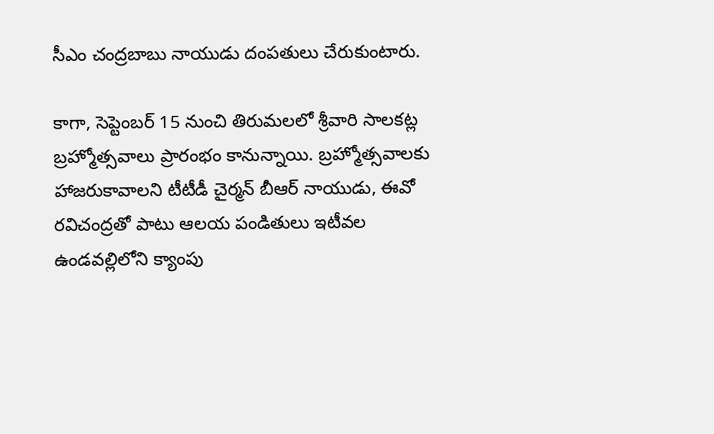సీఎం చంద్రబాబు నాయుడు దంపతులు చేరుకుంటారు.

కాగా, సెప్టెంబర్ 15 నుంచి తిరుమలలో శ్రీవారి సాలకట్ల బ్రహ్మోత్సవాలు ప్రారంభం కానున్నాయి. బ్రహ్మోత్సవాలకు హాజరుకావాలని టీటీడీ చైర్మన్ బీఆర్ నాయుడు, ఈవో రవిచంద్రతో పాటు ఆలయ పండితులు ఇటీవల ఉండవల్లిలోని క్యాంపు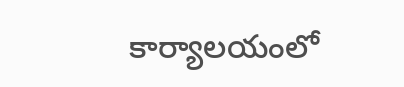కార్యాలయంలో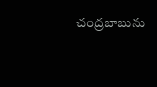చంద్రబాబును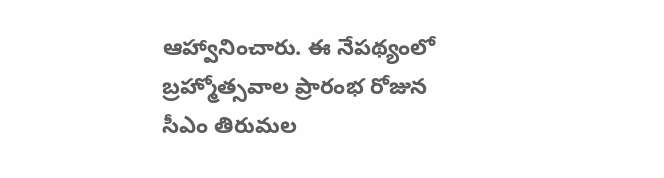ఆహ్వానించారు. ఈ నేపథ్యంలో బ్రహ్మోత్సవాల ప్రారంభ రోజున సీఎం తిరుమల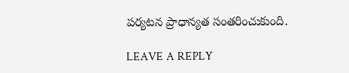పర్యటన ప్రాధాన్యత సంతరించుకుంది.

LEAVE A REPLY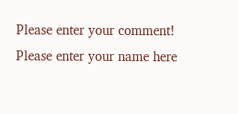Please enter your comment!
Please enter your name here